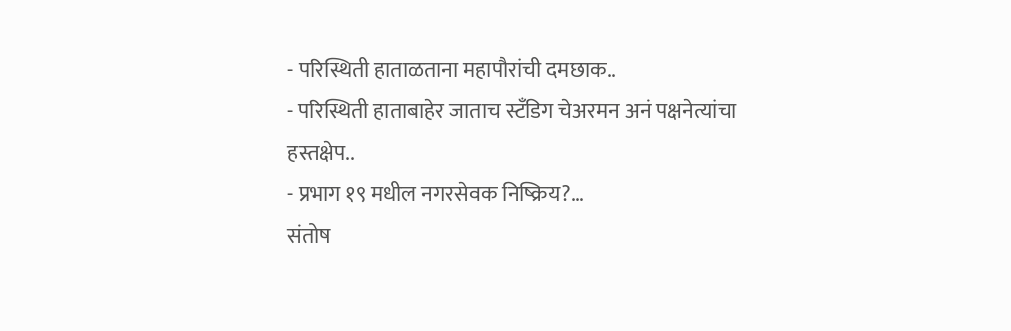- परिस्थिती हाताळताना महापौरांची दमछाक..
- परिस्थिती हाताबाहेर जाताच स्टँडिग चेअरमन अनं पक्षनेत्यांचा हस्तक्षेप..
- प्रभाग १९ मधील नगरसेवक निष्क्रिय?…
संतोष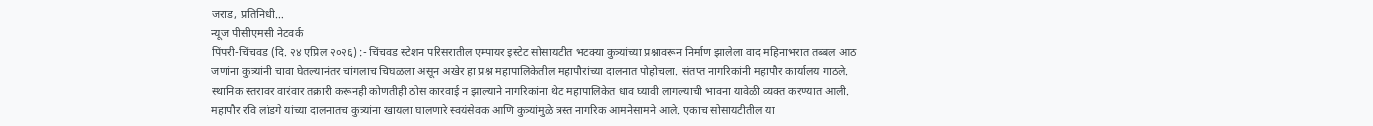जराड, प्रतिनिधी…
न्यूज पीसीएमसी नेटवर्क
पिंपरी-चिंचवड (दि. २४ एप्रिल २०२६) :- चिंचवड स्टेशन परिसरातील एम्पायर इस्टेट सोसायटीत भटक्या कुत्र्यांच्या प्रश्नावरून निर्माण झालेला वाद महिनाभरात तब्बल आठ जणांना कुत्र्यांनी चावा घेतल्यानंतर चांगलाच चिघळला असून अखेर हा प्रश्न महापालिकेतील महापौरांच्या दालनात पोहोचला. संतप्त नागरिकांनी महापौर कार्यालय गाठले. स्थानिक स्तरावर वारंवार तक्रारी करूनही कोणतीही ठोस कारवाई न झाल्याने नागरिकांना थेट महापालिकेत धाव घ्यावी लागल्याची भावना यावेळी व्यक्त करण्यात आली.
महापौर रवि लांडगे यांच्या दालनातच कुत्र्यांना खायला घालणारे स्वयंसेवक आणि कुत्र्यांमुळे त्रस्त नागरिक आमनेसामने आले. एकाच सोसायटीतील या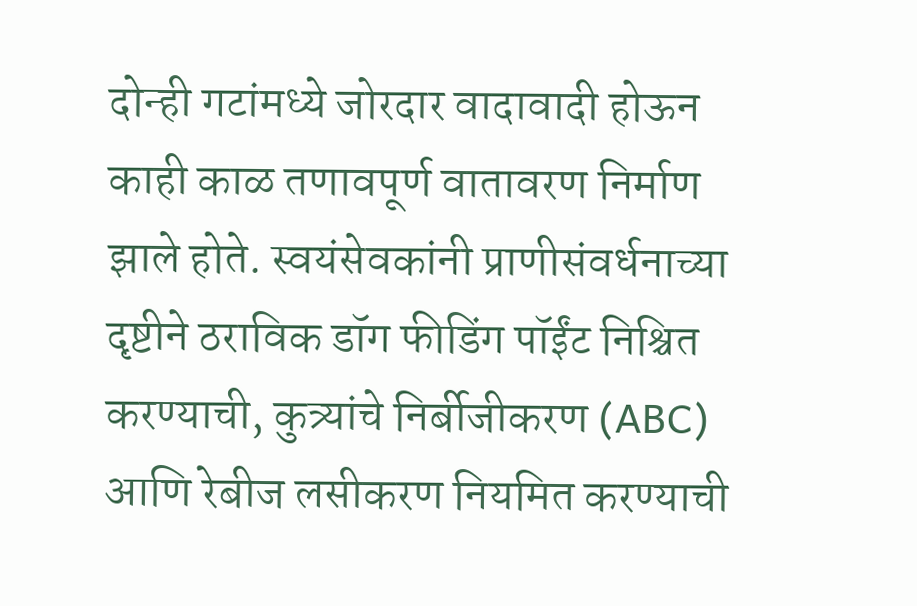दोन्ही गटांमध्ये जोरदार वादावादी होऊन काही काळ तणावपूर्ण वातावरण निर्माण झाले होते. स्वयंसेवकांनी प्राणीसंवर्धनाच्या दृष्टीने ठराविक डॉग फीडिंग पॉईंट निश्चित करण्याची, कुत्र्यांचे निर्बीजीकरण (ABC) आणि रेबीज लसीकरण नियमित करण्याची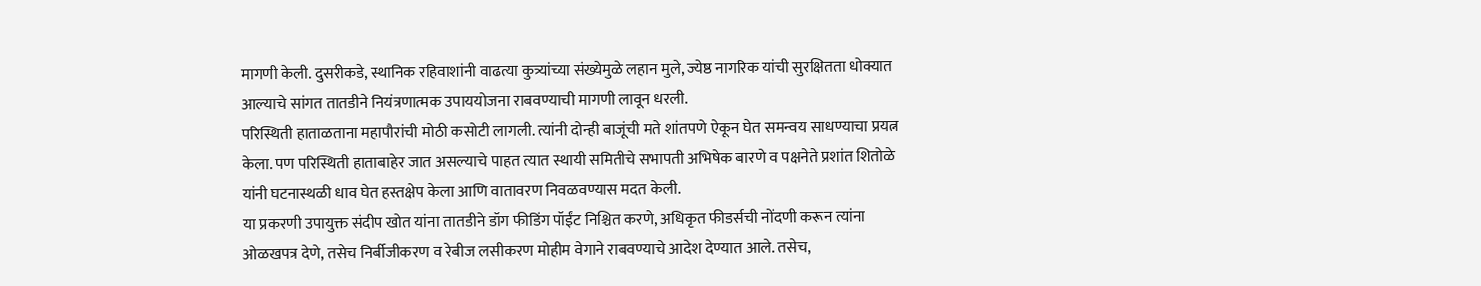मागणी केली. दुसरीकडे, स्थानिक रहिवाशांनी वाढत्या कुत्र्यांच्या संख्येमुळे लहान मुले, ज्येष्ठ नागरिक यांची सुरक्षितता धोक्यात आल्याचे सांगत तातडीने नियंत्रणात्मक उपाययोजना राबवण्याची मागणी लावून धरली.
परिस्थिती हाताळताना महापौरांची मोठी कसोटी लागली. त्यांनी दोन्ही बाजूंची मते शांतपणे ऐकून घेत समन्वय साधण्याचा प्रयत्न केला. पण परिस्थिती हाताबाहेर जात असल्याचे पाहत त्यात स्थायी समितीचे सभापती अभिषेक बारणे व पक्षनेते प्रशांत शितोळे यांनी घटनास्थळी धाव घेत हस्तक्षेप केला आणि वातावरण निवळवण्यास मदत केली.
या प्रकरणी उपायुक्त संदीप खोत यांना तातडीने डॉग फीडिंग पॉईंट निश्चित करणे, अधिकृत फीडर्सची नोंदणी करून त्यांना ओळखपत्र देणे, तसेच निर्बीजीकरण व रेबीज लसीकरण मोहीम वेगाने राबवण्याचे आदेश देण्यात आले. तसेच,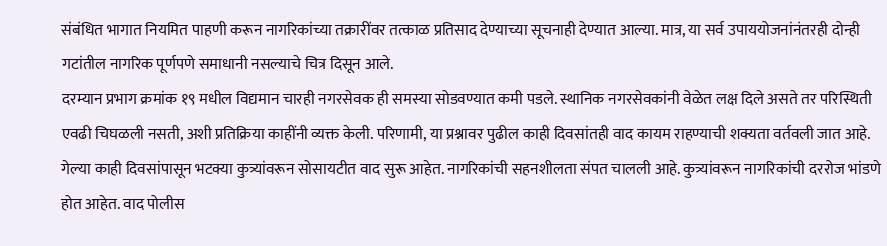संबंधित भागात नियमित पाहणी करून नागरिकांच्या तक्रारींवर तत्काळ प्रतिसाद देण्याच्या सूचनाही देण्यात आल्या. मात्र, या सर्व उपाययोजनांनंतरही दोन्ही गटांतील नागरिक पूर्णपणे समाधानी नसल्याचे चित्र दिसून आले.
दरम्यान प्रभाग क्रमांक १९ मधील विद्यमान चारही नगरसेवक ही समस्या सोडवण्यात कमी पडले. स्थानिक नगरसेवकांनी वेळेत लक्ष दिले असते तर परिस्थिती एवढी चिघळली नसती, अशी प्रतिक्रिया काहींनी व्यक्त केली. परिणामी, या प्रश्नावर पुढील काही दिवसांतही वाद कायम राहण्याची शक्यता वर्तवली जात आहे.
गेल्या काही दिवसांपासून भटक्या कुत्र्यांवरून सोसायटीत वाद सुरू आहेत. नागरिकांची सहनशीलता संपत चालली आहे. कुत्र्यांवरून नागरिकांची दररोज भांडणे होत आहेत. वाद पोलीस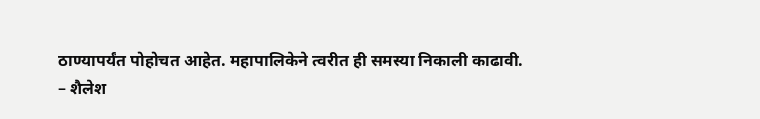ठाण्यापर्यंत पोहोचत आहेत. महापालिकेने त्वरीत ही समस्या निकाली काढावी.
– शैलेश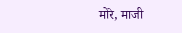मोरे, माजी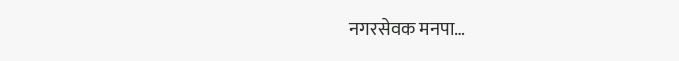नगरसेवक मनपा…